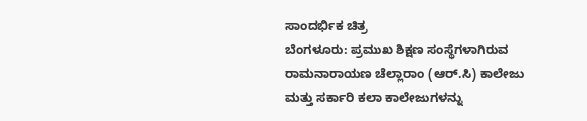ಸಾಂದರ್ಭಿಕ ಚಿತ್ರ
ಬೆಂಗಳೂರು: ಪ್ರಮುಖ ಶಿಕ್ಷಣ ಸಂಸ್ಥೆಗಳಾಗಿರುವ ರಾಮನಾರಾಯಣ ಚೆಲ್ಲಾರಾಂ (ಆರ್.ಸಿ) ಕಾಲೇಜು ಮತ್ತು ಸರ್ಕಾರಿ ಕಲಾ ಕಾಲೇಜುಗಳನ್ನು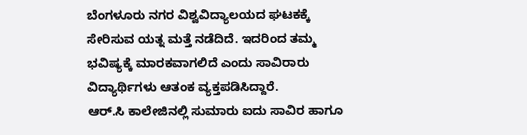ಬೆಂಗಳೂರು ನಗರ ವಿಶ್ವವಿದ್ಯಾಲಯದ ಘಟಕಕ್ಕೆ ಸೇರಿಸುವ ಯತ್ನ ಮತ್ತೆ ನಡೆದಿದೆ. ಇದರಿಂದ ತಮ್ಮ ಭವಿಷ್ಯಕ್ಕೆ ಮಾರಕವಾಗಲಿದೆ ಎಂದು ಸಾವಿರಾರು ವಿದ್ಯಾರ್ಥಿಗಳು ಆತಂಕ ವ್ಯಕ್ತಪಡಿಸಿದ್ದಾರೆ.
ಆರ್.ಸಿ ಕಾಲೇಜಿನಲ್ಲಿ ಸುಮಾರು ಐದು ಸಾವಿರ ಹಾಗೂ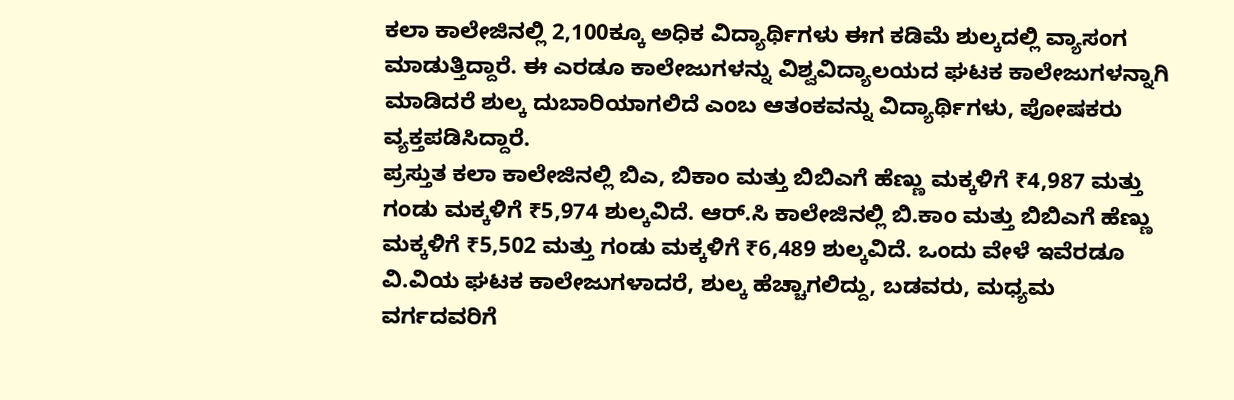ಕಲಾ ಕಾಲೇಜಿನಲ್ಲಿ 2,100ಕ್ಕೂ ಅಧಿಕ ವಿದ್ಯಾರ್ಥಿಗಳು ಈಗ ಕಡಿಮೆ ಶುಲ್ಕದಲ್ಲಿ ವ್ಯಾಸಂಗ ಮಾಡುತ್ತಿದ್ದಾರೆ. ಈ ಎರಡೂ ಕಾಲೇಜುಗಳನ್ನು ವಿಶ್ವವಿದ್ಯಾಲಯದ ಘಟಕ ಕಾಲೇಜುಗಳನ್ನಾಗಿ ಮಾಡಿದರೆ ಶುಲ್ಕ ದುಬಾರಿಯಾಗಲಿದೆ ಎಂಬ ಆತಂಕವನ್ನು ವಿದ್ಯಾರ್ಥಿಗಳು, ಪೋಷಕರು ವ್ಯಕ್ತಪಡಿಸಿದ್ದಾರೆ.
ಪ್ರಸ್ತುತ ಕಲಾ ಕಾಲೇಜಿನಲ್ಲಿ ಬಿಎ, ಬಿಕಾಂ ಮತ್ತು ಬಿಬಿಎಗೆ ಹೆಣ್ಣು ಮಕ್ಕಳಿಗೆ ₹4,987 ಮತ್ತು ಗಂಡು ಮಕ್ಕಳಿಗೆ ₹5,974 ಶುಲ್ಕವಿದೆ. ಆರ್.ಸಿ ಕಾಲೇಜಿನಲ್ಲಿ ಬಿ.ಕಾಂ ಮತ್ತು ಬಿಬಿಎಗೆ ಹೆಣ್ಣು ಮಕ್ಕಳಿಗೆ ₹5,502 ಮತ್ತು ಗಂಡು ಮಕ್ಕಳಿಗೆ ₹6,489 ಶುಲ್ಕವಿದೆ. ಒಂದು ವೇಳೆ ಇವೆರಡೂ ವಿ.ವಿಯ ಘಟಕ ಕಾಲೇಜುಗಳಾದರೆ, ಶುಲ್ಕ ಹೆಚ್ಚಾಗಲಿದ್ದು, ಬಡವರು, ಮಧ್ಯಮ ವರ್ಗದವರಿಗೆ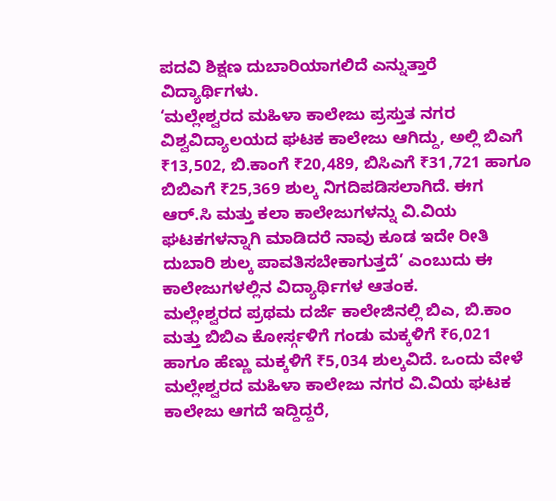ಪದವಿ ಶಿಕ್ಷಣ ದುಬಾರಿಯಾಗಲಿದೆ ಎನ್ನುತ್ತಾರೆ ವಿದ್ಯಾರ್ಥಿಗಳು.
‘ಮಲ್ಲೇಶ್ವರದ ಮಹಿಳಾ ಕಾಲೇಜು ಪ್ರಸ್ತುತ ನಗರ ವಿಶ್ವವಿದ್ಯಾಲಯದ ಘಟಕ ಕಾಲೇಜು ಆಗಿದ್ದು, ಅಲ್ಲಿ ಬಿಎಗೆ ₹13,502, ಬಿ.ಕಾಂಗೆ ₹20,489, ಬಿಸಿಎಗೆ ₹31,721 ಹಾಗೂ ಬಿಬಿಎಗೆ ₹25,369 ಶುಲ್ಕ ನಿಗದಿಪಡಿಸಲಾಗಿದೆ. ಈಗ ಆರ್.ಸಿ ಮತ್ತು ಕಲಾ ಕಾಲೇಜುಗಳನ್ನು ವಿ.ವಿಯ ಘಟಕಗಳನ್ನಾಗಿ ಮಾಡಿದರೆ ನಾವು ಕೂಡ ಇದೇ ರೀತಿ ದುಬಾರಿ ಶುಲ್ಕ ಪಾವತಿಸಬೇಕಾಗುತ್ತದೆ’ ಎಂಬುದು ಈ ಕಾಲೇಜುಗಳಲ್ಲಿನ ವಿದ್ಯಾರ್ಥಿಗಳ ಆತಂಕ.
ಮಲ್ಲೇಶ್ವರದ ಪ್ರಥಮ ದರ್ಜೆ ಕಾಲೇಜಿನಲ್ಲಿ ಬಿಎ, ಬಿ.ಕಾಂ ಮತ್ತು ಬಿಬಿಎ ಕೋರ್ಸ್ಗಳಿಗೆ ಗಂಡು ಮಕ್ಕಳಿಗೆ ₹6,021 ಹಾಗೂ ಹೆಣ್ಣು ಮಕ್ಕಳಿಗೆ ₹5,034 ಶುಲ್ಕವಿದೆ. ಒಂದು ವೇಳೆ ಮಲ್ಲೇಶ್ವರದ ಮಹಿಳಾ ಕಾಲೇಜು ನಗರ ವಿ.ವಿಯ ಘಟಕ ಕಾಲೇಜು ಆಗದೆ ಇದ್ದಿದ್ದರೆ,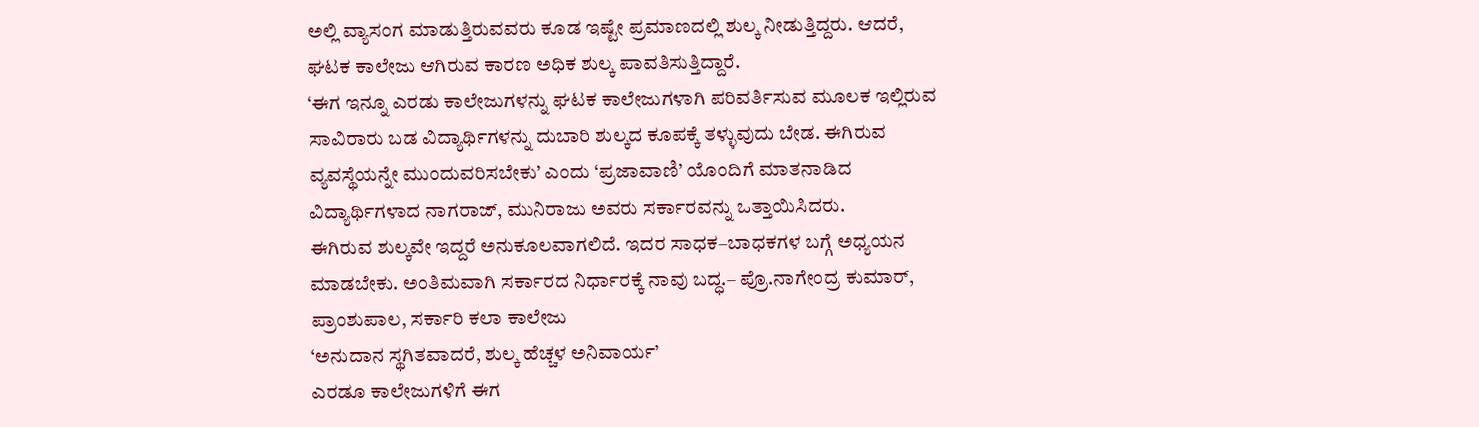ಅಲ್ಲಿ ವ್ಯಾಸಂಗ ಮಾಡುತ್ತಿರುವವರು ಕೂಡ ಇಷ್ಟೇ ಪ್ರಮಾಣದಲ್ಲಿ ಶುಲ್ಕ ನೀಡುತ್ತಿದ್ದರು. ಆದರೆ, ಘಟಕ ಕಾಲೇಜು ಆಗಿರುವ ಕಾರಣ ಅಧಿಕ ಶುಲ್ಕ ಪಾವತಿಸುತ್ತಿದ್ದಾರೆ.
‘ಈಗ ಇನ್ನೂ ಎರಡು ಕಾಲೇಜುಗಳನ್ನು ಘಟಕ ಕಾಲೇಜುಗಳಾಗಿ ಪರಿವರ್ತಿಸುವ ಮೂಲಕ ಇಲ್ಲಿರುವ ಸಾವಿರಾರು ಬಡ ವಿದ್ಯಾರ್ಥಿಗಳನ್ನು ದುಬಾರಿ ಶುಲ್ಕದ ಕೂಪಕ್ಕೆ ತಳ್ಳುವುದು ಬೇಡ. ಈಗಿರುವ ವ್ಯವಸ್ಥೆಯನ್ನೇ ಮುಂದುವರಿಸಬೇಕು’ ಎಂದು ‘ಪ್ರಜಾವಾಣಿ’ ಯೊಂದಿಗೆ ಮಾತನಾಡಿದ ವಿದ್ಯಾರ್ಥಿಗಳಾದ ನಾಗರಾಜ್, ಮುನಿರಾಜು ಅವರು ಸರ್ಕಾರವನ್ನು ಒತ್ತಾಯಿಸಿದರು.
ಈಗಿರುವ ಶುಲ್ಕವೇ ಇದ್ದರೆ ಅನುಕೂಲವಾಗಲಿದೆ. ಇದರ ಸಾಧಕ–ಬಾಧಕಗಳ ಬಗ್ಗೆ ಅಧ್ಯಯನ ಮಾಡಬೇಕು. ಅಂತಿಮವಾಗಿ ಸರ್ಕಾರದ ನಿರ್ಧಾರಕ್ಕೆ ನಾವು ಬದ್ಧ.– ಪ್ರೊ.ನಾಗೇಂದ್ರ ಕುಮಾರ್, ಪ್ರಾಂಶುಪಾಲ, ಸರ್ಕಾರಿ ಕಲಾ ಕಾಲೇಜು
‘ಅನುದಾನ ಸ್ಥಗಿತವಾದರೆ, ಶುಲ್ಕ ಹೆಚ್ಚಳ ಅನಿವಾರ್ಯ’
ಎರಡೂ ಕಾಲೇಜುಗಳಿಗೆ ಈಗ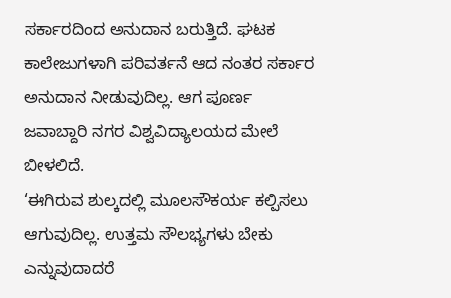ಸರ್ಕಾರದಿಂದ ಅನುದಾನ ಬರುತ್ತಿದೆ. ಘಟಕ ಕಾಲೇಜುಗಳಾಗಿ ಪರಿವರ್ತನೆ ಆದ ನಂತರ ಸರ್ಕಾರ ಅನುದಾನ ನೀಡುವುದಿಲ್ಲ. ಆಗ ಪೂರ್ಣ ಜವಾಬ್ದಾರಿ ನಗರ ವಿಶ್ವವಿದ್ಯಾಲಯದ ಮೇಲೆ ಬೀಳಲಿದೆ.
‘ಈಗಿರುವ ಶುಲ್ಕದಲ್ಲಿ ಮೂಲಸೌಕರ್ಯ ಕಲ್ಪಿಸಲು ಆಗುವುದಿಲ್ಲ. ಉತ್ತಮ ಸೌಲಭ್ಯಗಳು ಬೇಕು ಎನ್ನುವುದಾದರೆ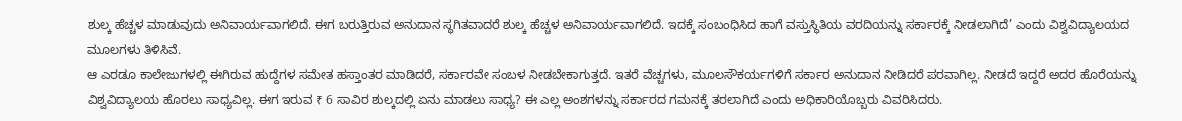ಶುಲ್ಕ ಹೆಚ್ಚಳ ಮಾಡುವುದು ಅನಿವಾರ್ಯವಾಗಲಿದೆ. ಈಗ ಬರುತ್ತಿರುವ ಅನುದಾನ ಸ್ಥಗಿತವಾದರೆ ಶುಲ್ಕ ಹೆಚ್ಚಳ ಅನಿವಾರ್ಯವಾಗಲಿದೆ. ಇದಕ್ಕೆ ಸಂಬಂಧಿಸಿದ ಹಾಗೆ ವಸ್ತುಸ್ಥಿತಿಯ ವರದಿಯನ್ನು ಸರ್ಕಾರಕ್ಕೆ ನೀಡಲಾಗಿದೆ’ ಎಂದು ವಿಶ್ವವಿದ್ಯಾಲಯದ ಮೂಲಗಳು ತಿಳಿಸಿವೆ.
ಆ ಎರಡೂ ಕಾಲೇಜುಗಳಲ್ಲಿ ಈಗಿರುವ ಹುದ್ದೆಗಳ ಸಮೇತ ಹಸ್ತಾಂತರ ಮಾಡಿದರೆ, ಸರ್ಕಾರವೇ ಸಂಬಳ ನೀಡಬೇಕಾಗುತ್ತದೆ. ಇತರೆ ವೆಚ್ಚಗಳು, ಮೂಲಸೌಕರ್ಯಗಳಿಗೆ ಸರ್ಕಾರ ಅನುದಾನ ನೀಡಿದರೆ ಪರವಾಗಿಲ್ಲ. ನೀಡದೆ ಇದ್ದರೆ ಅದರ ಹೊರೆಯನ್ನು ವಿಶ್ವವಿದ್ಯಾಲಯ ಹೊರಲು ಸಾಧ್ಯವಿಲ್ಲ. ಈಗ ಇರುವ ₹ 6 ಸಾವಿರ ಶುಲ್ಕದಲ್ಲಿ ಏನು ಮಾಡಲು ಸಾಧ್ಯ? ಈ ಎಲ್ಲ ಅಂಶಗಳನ್ನು ಸರ್ಕಾರದ ಗಮನಕ್ಕೆ ತರಲಾಗಿದೆ ಎಂದು ಅಧಿಕಾರಿಯೊಬ್ಬರು ವಿವರಿಸಿದರು.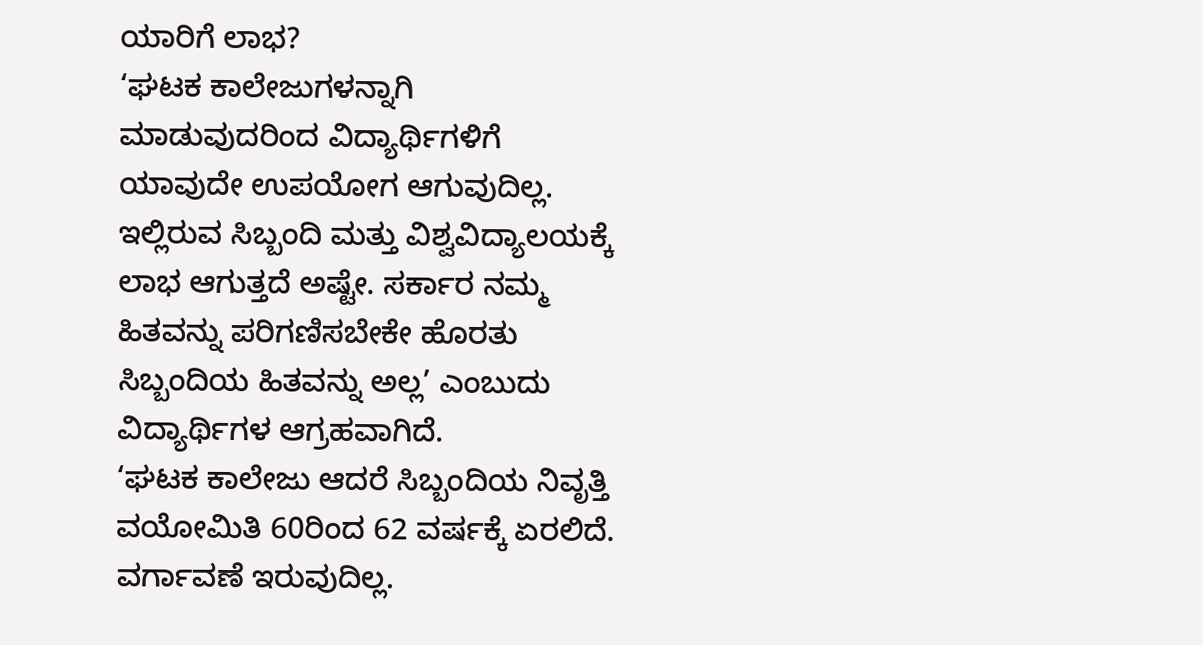ಯಾರಿಗೆ ಲಾಭ?
‘ಘಟಕ ಕಾಲೇಜುಗಳನ್ನಾಗಿ ಮಾಡುವುದರಿಂದ ವಿದ್ಯಾರ್ಥಿಗಳಿಗೆ ಯಾವುದೇ ಉಪಯೋಗ ಆಗುವುದಿಲ್ಲ. ಇಲ್ಲಿರುವ ಸಿಬ್ಬಂದಿ ಮತ್ತು ವಿಶ್ವವಿದ್ಯಾಲಯಕ್ಕೆ ಲಾಭ ಆಗುತ್ತದೆ ಅಷ್ಟೇ. ಸರ್ಕಾರ ನಮ್ಮ ಹಿತವನ್ನು ಪರಿಗಣಿಸಬೇಕೇ ಹೊರತು ಸಿಬ್ಬಂದಿಯ ಹಿತವನ್ನು ಅಲ್ಲ’ ಎಂಬುದು ವಿದ್ಯಾರ್ಥಿಗಳ ಆಗ್ರಹವಾಗಿದೆ.
‘ಘಟಕ ಕಾಲೇಜು ಆದರೆ ಸಿಬ್ಬಂದಿಯ ನಿವೃತ್ತಿ ವಯೋಮಿತಿ 60ರಿಂದ 62 ವರ್ಷಕ್ಕೆ ಏರಲಿದೆ. ವರ್ಗಾವಣೆ ಇರುವುದಿಲ್ಲ.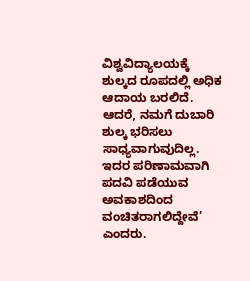ವಿಶ್ವವಿದ್ಯಾಲಯಕ್ಕೆ ಶುಲ್ಕದ ರೂಪದಲ್ಲಿ ಅಧಿಕ ಆದಾಯ ಬರಲಿದೆ. ಆದರೆ, ನಮಗೆ ದುಬಾರಿ ಶುಲ್ಕ ಭರಿಸಲು ಸಾಧ್ಯವಾಗುವುದಿಲ್ಲ. ಇದರ ಪರಿಣಾಮವಾಗಿ ಪದವಿ ಪಡೆಯುವ ಅವಕಾಶದಿಂದ ವಂಚಿತರಾಗಲಿದ್ದೇವೆ’ ಎಂದರು.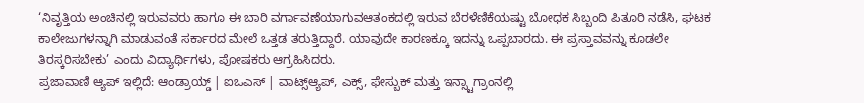‘ನಿವೃತ್ತಿಯ ಅಂಚಿನಲ್ಲಿ ಇರುವವರು ಹಾಗೂ ಈ ಬಾರಿ ವರ್ಗಾವಣೆಯಾಗುವಆತಂಕದಲ್ಲಿ ಇರುವ ಬೆರಳೆಣಿಕೆಯಷ್ಟು ಬೋಧಕ ಸಿಬ್ಬಂದಿ ಪಿತೂರಿ ನಡೆಸಿ, ಘಟಕ ಕಾಲೇಜುಗಳನ್ನಾಗಿ ಮಾಡುವಂತೆ ಸರ್ಕಾರದ ಮೇಲೆ ಒತ್ತಡ ತರುತ್ತಿದ್ದಾರೆ. ಯಾವುದೇ ಕಾರಣಕ್ಕೂ ಇದನ್ನು ಒಪ್ಪಬಾರದು. ಈ ಪ್ರಸ್ತಾವವನ್ನು ಕೂಡಲೇ ತಿರಸ್ಕರಿಸಬೇಕು’ ಎಂದು ವಿದ್ಯಾರ್ಥಿಗಳು, ಪೋಷಕರು ಆಗ್ರಹಿಸಿದರು.
ಪ್ರಜಾವಾಣಿ ಆ್ಯಪ್ ಇಲ್ಲಿದೆ: ಆಂಡ್ರಾಯ್ಡ್ | ಐಒಎಸ್ | ವಾಟ್ಸ್ಆ್ಯಪ್, ಎಕ್ಸ್, ಫೇಸ್ಬುಕ್ ಮತ್ತು ಇನ್ಸ್ಟಾಗ್ರಾಂನಲ್ಲಿ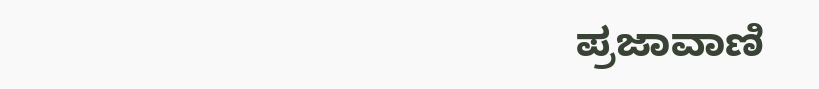ಪ್ರಜಾವಾಣಿ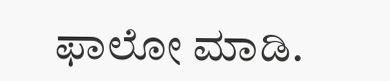ಫಾಲೋ ಮಾಡಿ.